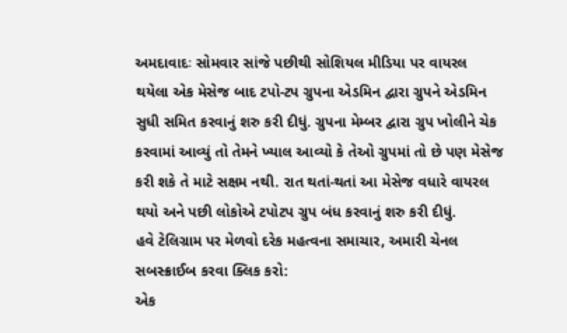અમદાવાદઃ સોમવાર સાંજે પછીથી સોશિયલ મીડિયા પર વાયરલ થયેલા એક મેસેજ બાદ ટપો-ટપ ગ્રુપના એડમિન દ્વારા ગ્રુપને એડમિન સુધી સમિત કરવાનું શરુ કરી દીધું. ગ્રુપના મેમ્બર દ્વારા ગ્રુપ ખોલીને ચેક કરવામાં આવ્યું તો તેમને ખ્યાલ આવ્યો કે તેઓ ગ્રુપમાં તો છે પણ મેસેજ કરી શકે તે માટે સક્ષમ નથી. રાત થતાં-થતાં આ મેસેજ વધારે વાયરલ થયો અને પછી લોકોએ ટપોટપ ગ્રુપ બંધ કરવાનું શરુ કરી દીધું.
હવે ટેલિગ્રામ પર મેળવો દરેક મહત્વના સમાચાર, અમારી ચેનલ સબસ્ક્રાઈબ કરવા ક્લિક કરો:
એક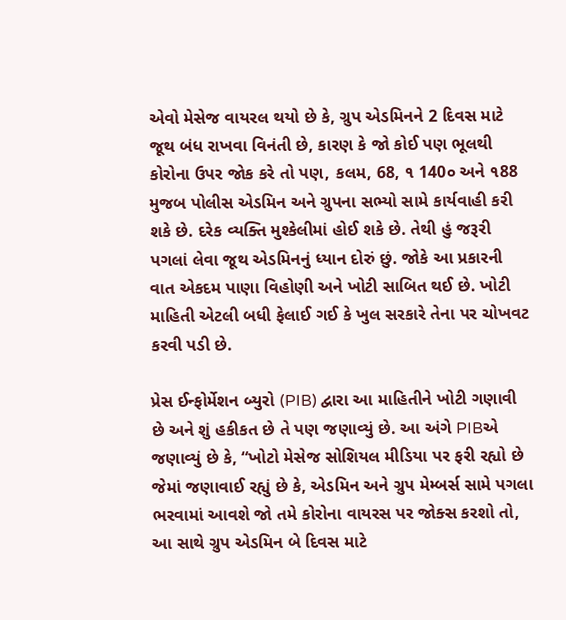એવો મેસેજ વાયરલ થયો છે કે, ગ્રુપ એડમિનને 2 દિવસ માટે જૂથ બંધ રાખવા વિનંતી છે, કારણ કે જો કોઈ પણ ભૂલથી કોરોના ઉપર જોક કરે તો પણ, કલમ, 68, ૧ 140૦ અને ૧88 મુજબ પોલીસ એડમિન અને ગ્રુપના સભ્યો સામે કાર્યવાહી કરી શકે છે. દરેક વ્યક્તિ મુશ્કેલીમાં હોઈ શકે છે. તેથી હું જરૂરી પગલાં લેવા જૂથ એડમિનનું ધ્યાન દોરું છું. જોકે આ પ્રકારની વાત એકદમ પાણા વિહોણી અને ખોટી સાબિત થઈ છે. ખોટી માહિતી એટલી બધી ફેલાઈ ગઈ કે ખુલ સરકારે તેના પર ચોખવટ કરવી પડી છે.

પ્રેસ ઈન્ફોર્મેશન બ્યુરો (PIB) દ્વારા આ માહિતીને ખોટી ગણાવી છે અને શું હકીકત છે તે પણ જણાવ્યું છે. આ અંગે PIBએ જણાવ્યું છે કે, “ખોટો મેસેજ સોશિયલ મીડિયા પર ફરી રહ્યો છે જેમાં જણાવાઈ રહ્યું છે કે, એડમિન અને ગ્રુપ મેમ્બર્સ સામે પગલા ભરવામાં આવશે જો તમે કોરોના વાયરસ પર જોક્સ કરશો તો, આ સાથે ગ્રુપ એડમિન બે દિવસ માટે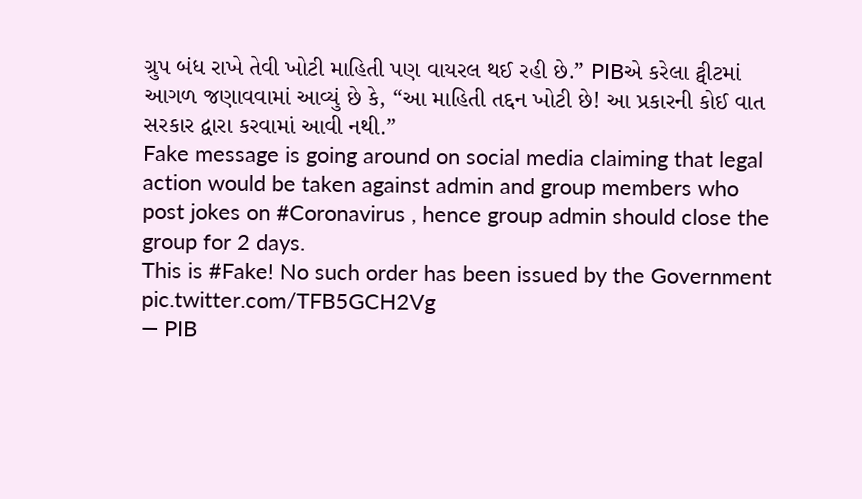ગ્રુપ બંધ રાખે તેવી ખોટી માહિતી પણ વાયરલ થઈ રહી છે.” PIBએ કરેલા ટ્વીટમાં આગળ જણાવવામાં આવ્યું છે કે, “આ માહિતી તદ્દન ખોટી છે! આ પ્રકારની કોઈ વાત સરકાર દ્વારા કરવામાં આવી નથી.”
Fake message is going around on social media claiming that legal action would be taken against admin and group members who post jokes on #Coronavirus , hence group admin should close the group for 2 days.
This is #Fake! No such order has been issued by the Government pic.twitter.com/TFB5GCH2Vg
— PIB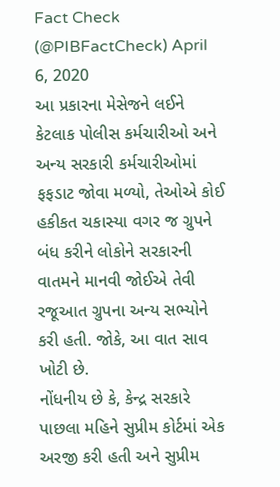Fact Check (@PIBFactCheck) April 6, 2020
આ પ્રકારના મેસેજને લઈને કેટલાક પોલીસ કર્મચારીઓ અને અન્ય સરકારી કર્મચારીઓમાં ફફડાટ જોવા મળ્યો, તેઓએ કોઈ હકીકત ચકાસ્યા વગર જ ગ્રુપને બંધ કરીને લોકોને સરકારની વાતમને માનવી જોઈએ તેવી રજૂઆત ગ્રુપના અન્ય સભ્યોને કરી હતી. જોકે, આ વાત સાવ ખોટી છે.
નોંધનીય છે કે, કેન્દ્ર સરકારે પાછલા મહિને સુપ્રીમ કોર્ટમાં એક અરજી કરી હતી અને સુપ્રીમ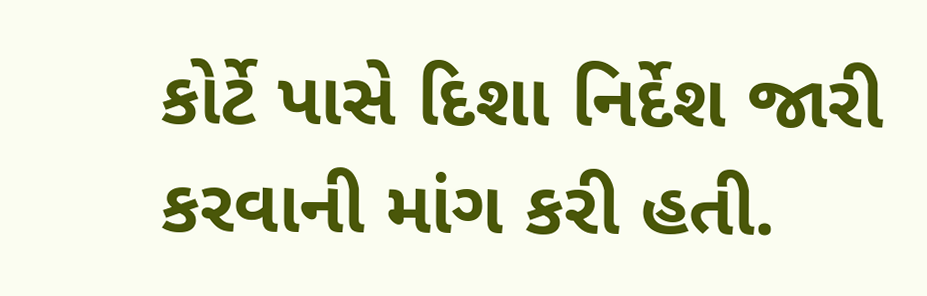કોર્ટે પાસે દિશા નિર્દેશ જારી કરવાની માંગ કરી હતી.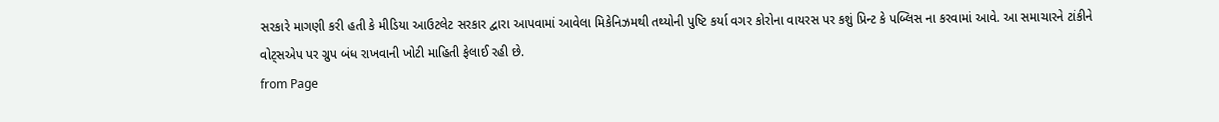સરકારે માગણી કરી હતી કે મીડિયા આઉટલેટ સરકાર દ્વારા આપવામાં આવેલા મિકેનિઝમથી તથ્યોની પુષ્ટિ કર્યા વગર કોરોના વાયરસ પર કશું પ્રિન્ટ કે પબ્લિસ ના કરવામાં આવે. આ સમાચારને ટાંકીને વોટ્સએપ પર ગ્રુપ બંધ રાખવાની ખોટી માહિતી ફેલાઈ રહી છે.
from Page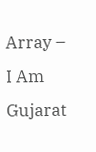Array – I Am Gujarat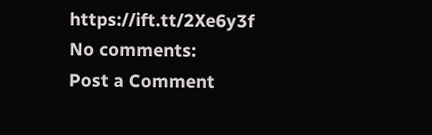https://ift.tt/2Xe6y3f
No comments:
Post a Comment